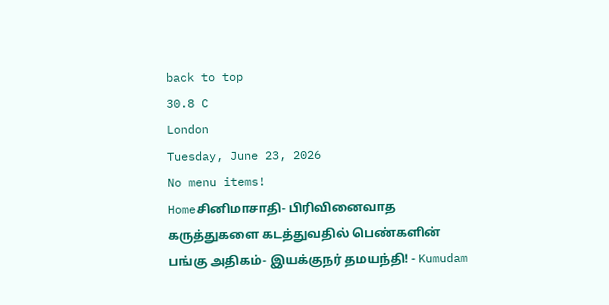back to top
30.8 C
London
Tuesday, June 23, 2026
No menu items!
Homeசினிமாசாதி- பிரிவினைவாத கருத்துகளை கடத்துவதில் பெண்களின் பங்கு அதிகம்- இயக்குநர் தமயந்தி! - Kumudam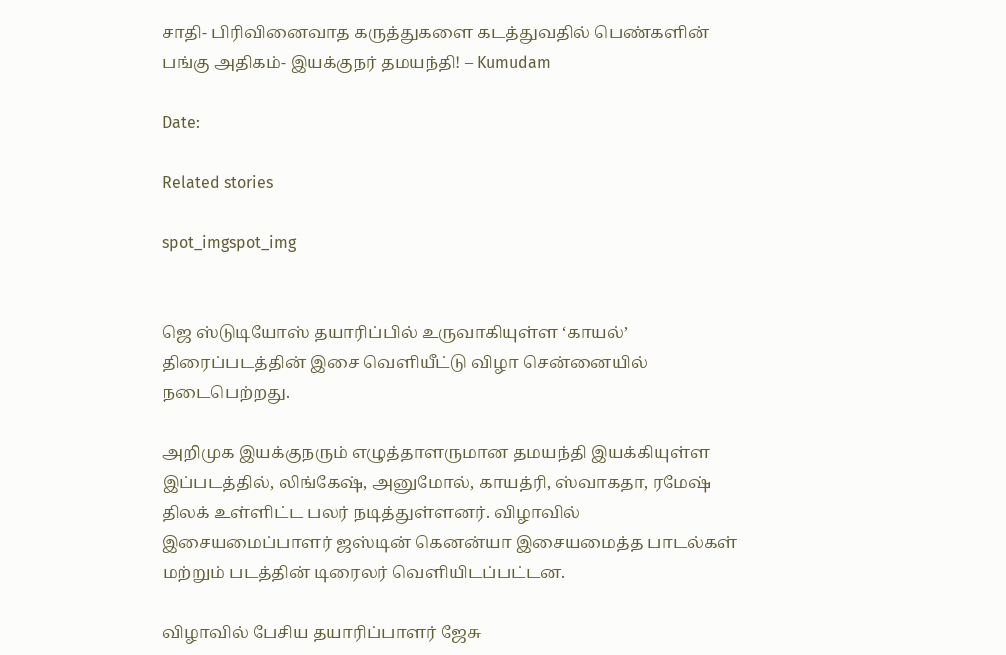சாதி- பிரிவினைவாத கருத்துகளை கடத்துவதில் பெண்களின் பங்கு அதிகம்- இயக்குநர் தமயந்தி! – Kumudam

Date:

Related stories

spot_imgspot_img


ஜெ ஸ்டுடியோஸ் தயாரிப்பில் உருவாகியுள்ள ‘காயல்’ திரைப்படத்தின் இசை வெளியீட்டு விழா சென்னையில் நடைபெற்றது.

அறிமுக இயக்குநரும் எழுத்தாளருமான தமயந்தி இயக்கியுள்ள இப்படத்தில், லிங்கேஷ், அனுமோல், காயத்ரி, ஸ்வாகதா, ரமேஷ் திலக் உள்ளிட்ட பலர் நடித்துள்ளனர். விழாவில் இசையமைப்பாளர் ஜஸ்டின் கெனன்யா இசையமைத்த பாடல்கள் மற்றும் படத்தின் டிரைலர் வெளியிடப்பட்டன.

விழாவில் பேசிய தயாரிப்பாளர் ஜேசு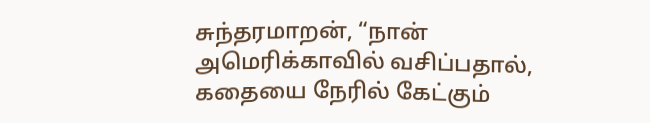சுந்தரமாறன், “நான் அமெரிக்காவில் வசிப்பதால், கதையை நேரில் கேட்கும்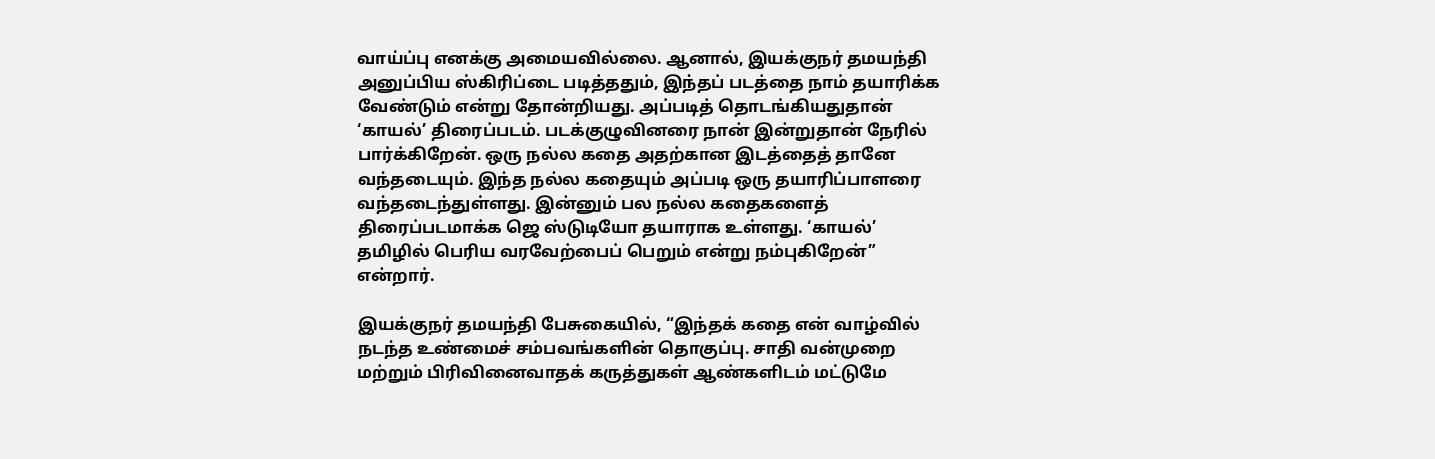வாய்ப்பு எனக்கு அமையவில்லை. ஆனால், இயக்குநர் தமயந்தி அனுப்பிய ஸ்கிரிப்டை படித்ததும், இந்தப் படத்தை நாம் தயாரிக்க வேண்டும் என்று தோன்றியது. அப்படித் தொடங்கியதுதான் ‘காயல்’ திரைப்படம். படக்குழுவினரை நான் இன்றுதான் நேரில் பார்க்கிறேன். ஒரு நல்ல கதை அதற்கான இடத்தைத் தானே வந்தடையும். இந்த நல்ல கதையும் அப்படி ஒரு தயாரிப்பாளரை வந்தடைந்துள்ளது. இன்னும் பல நல்ல கதைகளைத் திரைப்படமாக்க ஜெ ஸ்டுடியோ தயாராக உள்ளது. ‘காயல்’ தமிழில் பெரிய வரவேற்பைப் பெறும் என்று நம்புகிறேன்” என்றார்.

இயக்குநர் தமயந்தி பேசுகையில், “இந்தக் கதை என் வாழ்வில் நடந்த உண்மைச் சம்பவங்களின் தொகுப்பு. சாதி வன்முறை மற்றும் பிரிவினைவாதக் கருத்துகள் ஆண்களிடம் மட்டுமே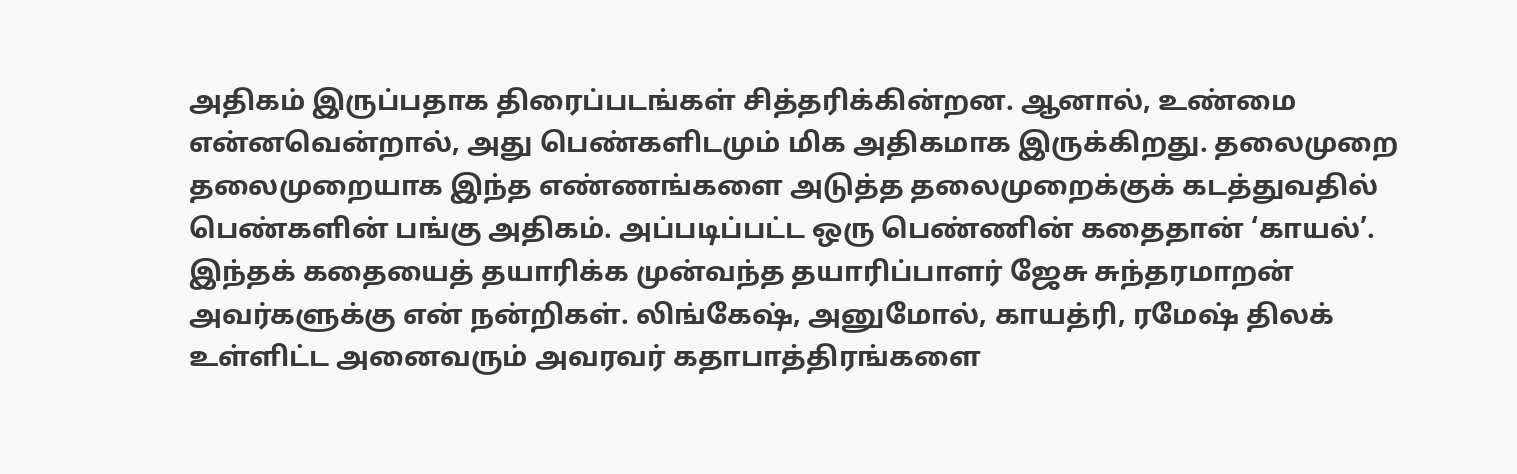அதிகம் இருப்பதாக திரைப்படங்கள் சித்தரிக்கின்றன. ஆனால், உண்மை என்னவென்றால், அது பெண்களிடமும் மிக அதிகமாக இருக்கிறது. தலைமுறை தலைமுறையாக இந்த எண்ணங்களை அடுத்த தலைமுறைக்குக் கடத்துவதில் பெண்களின் பங்கு அதிகம். அப்படிப்பட்ட ஒரு பெண்ணின் கதைதான் ‘காயல்’. இந்தக் கதையைத் தயாரிக்க முன்வந்த தயாரிப்பாளர் ஜேசு சுந்தரமாறன் அவர்களுக்கு என் நன்றிகள். லிங்கேஷ், அனுமோல், காயத்ரி, ரமேஷ் திலக் உள்ளிட்ட அனைவரும் அவரவர் கதாபாத்திரங்களை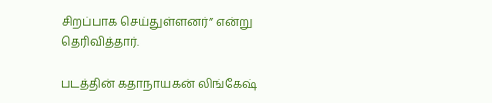சிறப்பாக செய்துள்ளனர்” என்று தெரிவித்தார்.

படத்தின் கதாநாயகன் லிங்கேஷ்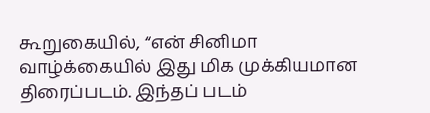கூறுகையில், “என் சினிமா வாழ்க்கையில் இது மிக முக்கியமான திரைப்படம். இந்தப் படம்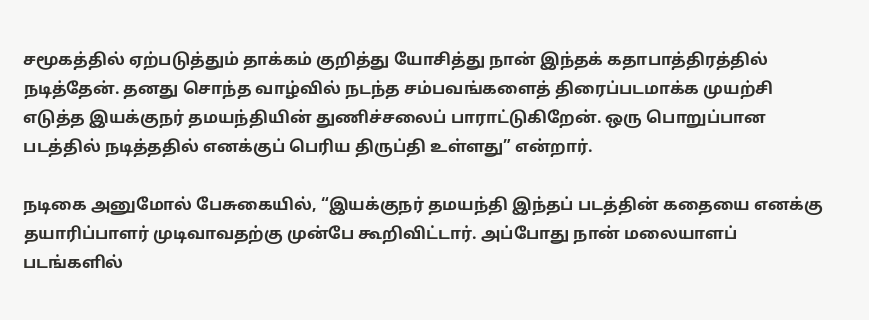சமூகத்தில் ஏற்படுத்தும் தாக்கம் குறித்து யோசித்து நான் இந்தக் கதாபாத்திரத்தில் நடித்தேன். தனது சொந்த வாழ்வில் நடந்த சம்பவங்களைத் திரைப்படமாக்க முயற்சி எடுத்த இயக்குநர் தமயந்தியின் துணிச்சலைப் பாராட்டுகிறேன். ஒரு பொறுப்பான படத்தில் நடித்ததில் எனக்குப் பெரிய திருப்தி உள்ளது” என்றார்.

நடிகை அனுமோல் பேசுகையில், “இயக்குநர் தமயந்தி இந்தப் படத்தின் கதையை எனக்கு தயாரிப்பாளர் முடிவாவதற்கு முன்பே கூறிவிட்டார். அப்போது நான் மலையாளப் படங்களில்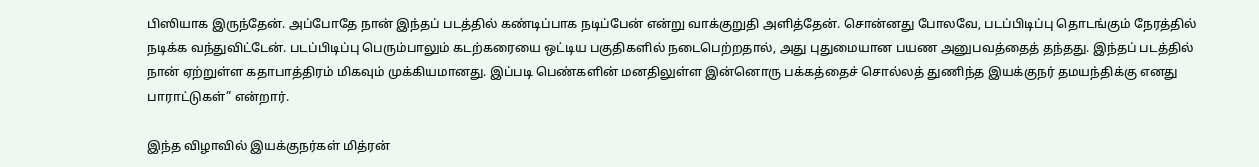பிஸியாக இருந்தேன். அப்போதே நான் இந்தப் படத்தில் கண்டிப்பாக நடிப்பேன் என்று வாக்குறுதி அளித்தேன். சொன்னது போலவே, படப்பிடிப்பு தொடங்கும் நேரத்தில் நடிக்க வந்துவிட்டேன். படப்பிடிப்பு பெரும்பாலும் கடற்கரையை ஒட்டிய பகுதிகளில் நடைபெற்றதால், அது புதுமையான பயண அனுபவத்தைத் தந்தது. இந்தப் படத்தில் நான் ஏற்றுள்ள கதாபாத்திரம் மிகவும் முக்கியமானது. இப்படி பெண்களின் மனதிலுள்ள இன்னொரு பக்கத்தைச் சொல்லத் துணிந்த இயக்குநர் தமயந்திக்கு எனது பாராட்டுகள்” என்றார்.

இந்த விழாவில் இயக்குநர்கள் மித்ரன்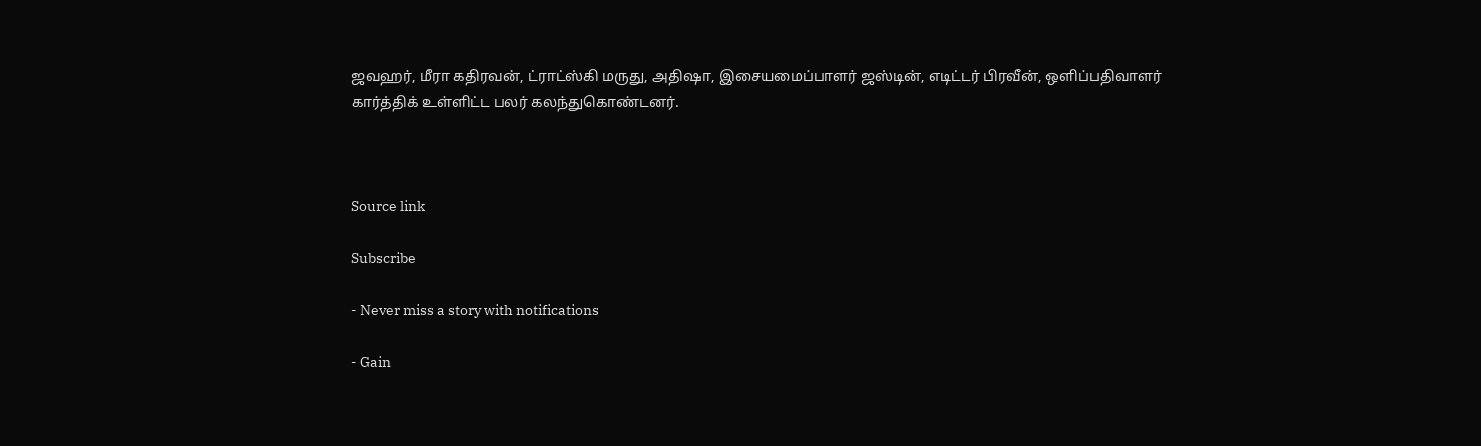ஜவஹர், மீரா கதிரவன், ட்ராட்ஸ்கி மருது, அதிஷா, இசையமைப்பாளர் ஜஸ்டின், எடிட்டர் பிரவீன், ஒளிப்பதிவாளர் கார்த்திக் உள்ளிட்ட பலர் கலந்துகொண்டனர்.



Source link

Subscribe

- Never miss a story with notifications

- Gain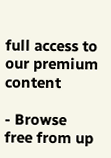full access to our premium content

- Browse free from up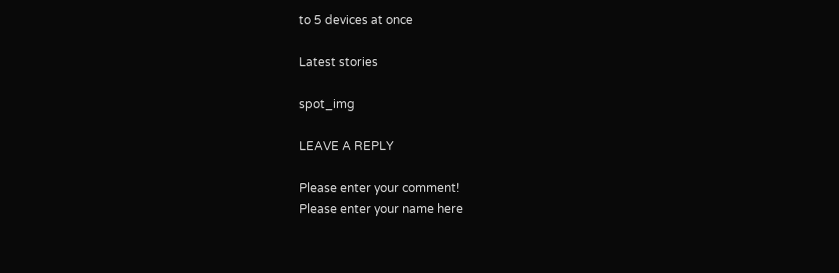to 5 devices at once

Latest stories

spot_img

LEAVE A REPLY

Please enter your comment!
Please enter your name here